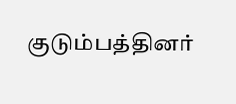குடும்பத்தினர்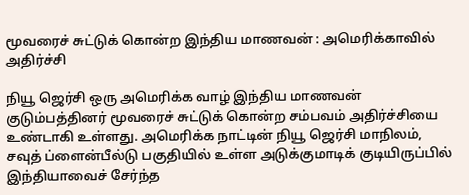மூவரைச் சுட்டுக் கொன்ற இந்திய மாணவன் : அமெரிக்காவில் அதிர்ச்சி

நியூ ஜெர்சி ஒரு அமெரிக்க வாழ் இந்திய மாணவன் குடும்பத்தினர் மூவரைச் சுட்டுக் கொன்ற சம்பவம் அதிர்ச்சியை உண்டாகி உள்ளது. அமெரிக்க நாட்டின் நியூ ஜெர்சி மாநிலம், சவுத் ப்ளைன்பீல்டு பகுதியில் உள்ள அடுக்குமாடிக் குடியிருப்பில் இந்தியாவைச் சேர்ந்த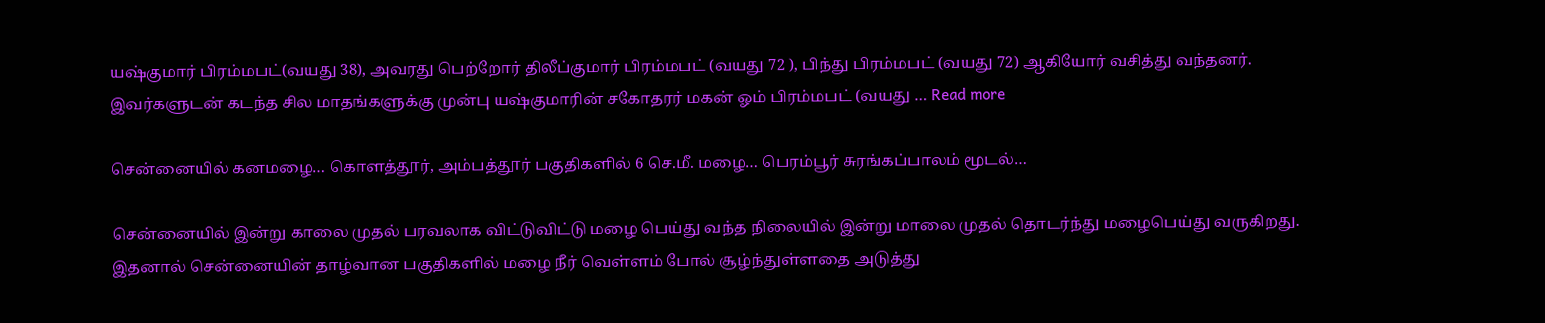யஷ்குமார் பிரம்மபட்(வயது 38), அவரது பெற்றோர் திலீப்குமார் பிரம்மபட் (வயது 72 ), பிந்து பிரம்மபட் (வயது 72) ஆகியோர் வசித்து வந்தனர். இவர்களுடன் கடந்த சில மாதங்களுக்கு முன்பு யஷ்குமாரின் சகோதரர் மகன் ஓம் பிரம்மபட் (வயது … Read more

சென்னையில் கனமழை… கொளத்தூர், அம்பத்தூர் பகுதிகளில் 6 செ.மீ. மழை… பெரம்பூர் சுரங்கப்பாலம் மூடல்…

சென்னையில் இன்று காலை முதல் பரவலாக விட்டுவிட்டு மழை பெய்து வந்த நிலையில் இன்று மாலை முதல் தொடர்ந்து மழைபெய்து வருகிறது. இதனால் சென்னையின் தாழ்வான பகுதிகளில் மழை நீர் வெள்ளம் போல் சூழ்ந்துள்ளதை அடுத்து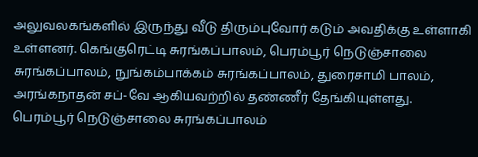அலுவலகங்களில் இருந்து வீடு திரும்புவோர் கடும் அவதிக்கு உள்ளாகி உள்ளனர். கெங்குரெட்டி சுரங்கப்பாலம், பெரம்பூர் நெடுஞ்சாலை சுரங்கப்பாலம், நுங்கம்பாக்கம் சுரங்கப்பாலம், துரைசாமி பாலம், அரங்கநாதன் சப்-வே ஆகியவற்றில் தண்ணீர் தேங்கியுள்ளது. பெரம்பூர் நெடுஞ்சாலை சுரங்கப்பாலம்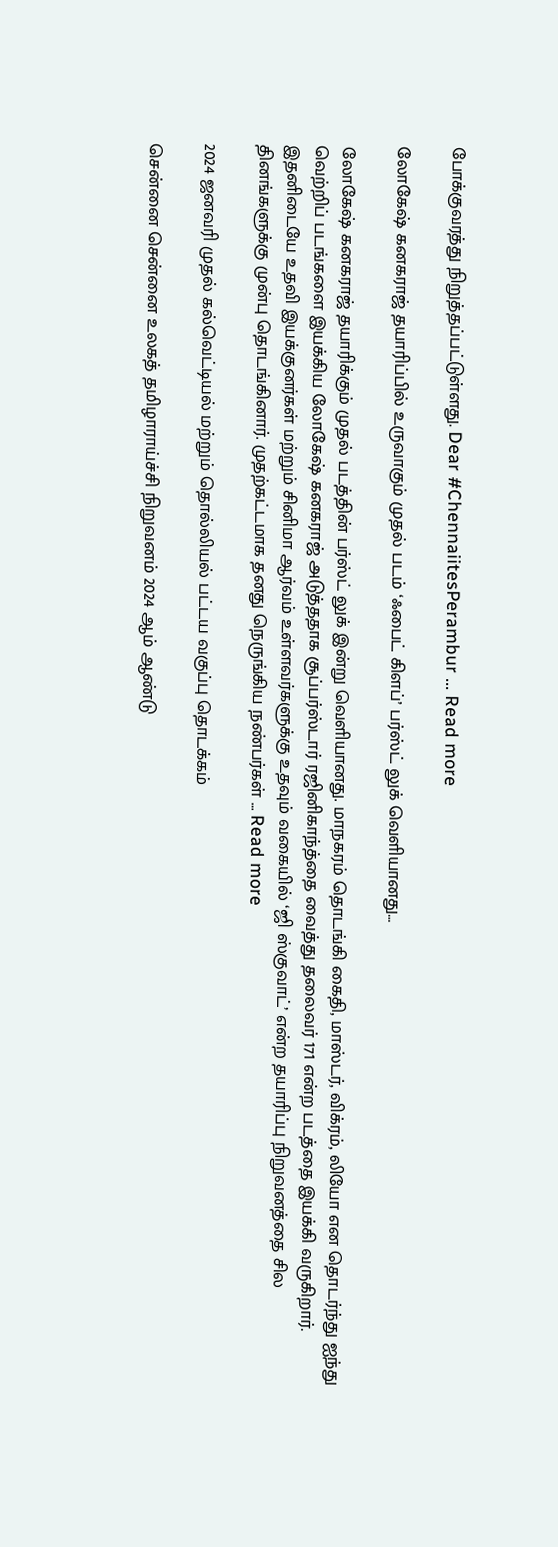போக்குவரத்து நிறுத்தப்பட்டுள்ளது. Dear #ChennaiitesPerambur … Read more

லோகேஷ் கனகராஜ் தயாரிப்பில் உருவாகும் முதல் படம் ‘ஃபைட் கிளப்’ பர்ஸ்ட் லுக் வெளியானது…

லோகேஷ் கனகராஜ் தயாரிக்கும் முதல் படத்தின் பர்ஸ்ட் லுக் இன்று வெளியானது. மாநகரம் தொடங்கி கைதி, மாஸ்டர், விக்ரம், லியோ என தொடர்ந்து ஐந்து வெற்றிப் படங்களை இயக்கிய லோகேஷ் கனகராஜ் அடுத்ததாக சூப்பர்ஸ்டார் ரஜினிகாந்த்தை வைத்து தலைவர் 171 என்ற படத்தை இயக்கி வருகிறார். இதனிடையே உதவி இயக்குனர்கள் மற்றும் சினிமா ஆர்வம் உள்ளவர்களுக்கு உதவும் வகையில் ‘ஜி ஸ்குவாட்’ என்ற தயாரிப்பு நிறுவனத்தை சில தினங்களுக்கு முன்பு தொடங்கினார். முதற்கட்டமாக தனது நெருங்கிய நண்பர்கள் … Read more

2024 ஜனவரி முதல் கல்வெட்டியல் மற்றும் தொல்லியல் பட்டய வகுப்பு தொடக்கம்

சென்னை சென்னை உலகத் தமிழாராய்ச்சி நிறுவனம் 2024 ஆம் ஆண்டு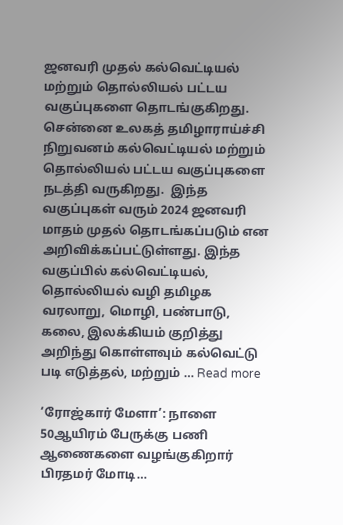ஜனவரி முதல் கல்வெட்டியல் மற்றும் தொல்லியல் பட்டய வகுப்புகளை தொடங்குகிறது. சென்னை உலகத் தமிழாராய்ச்சி நிறுவனம் கல்வெட்டியல் மற்றும் தொல்லியல் பட்டய வகுப்புகளை நடத்தி வருகிறது.  இந்த வகுப்புகள் வரும் 2024 ஜனவரி மாதம் முதல் தொடங்கப்படும் என அறிவிக்கப்பட்டுள்ளது. இந்த வகுப்பில் கல்வெட்டியல், தொல்லியல் வழி தமிழக வரலாறு, மொழி, பண்பாடு,  கலை, இலக்கியம் குறித்து அறிந்து கொள்ளவும் கல்வெட்டு படி எடுத்தல், மற்றும் … Read more

‘ரோஜ்கார் மேளா’: நாளை 50ஆயிரம் பேருக்கு பணி ஆணைகளை வழங்குகிறார் பிரதமர் மோடி…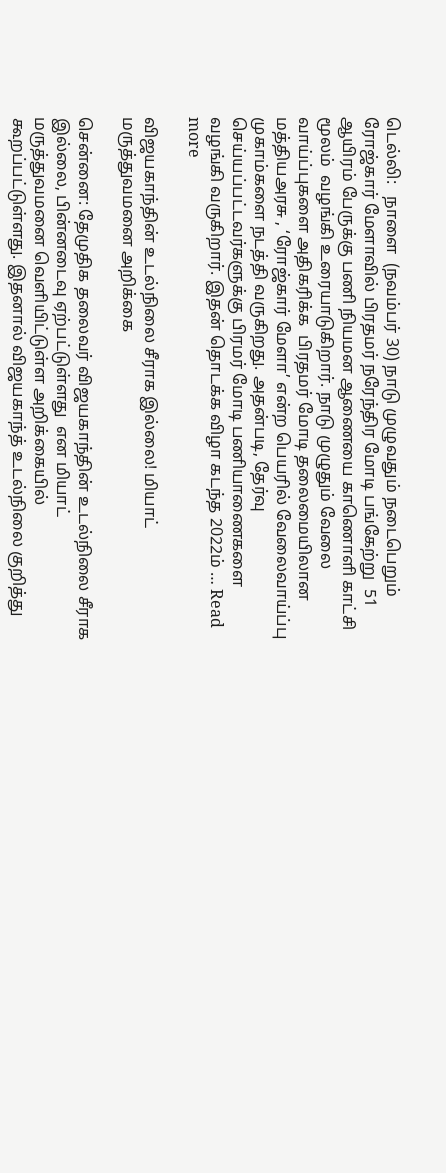டெல்லி:   நாளை  (நவம்பர் 30) நாடு முழுவதும் நடைபெறும்  ரோஜ்கார் மேளாவில் பிரதமர் நரேந்திர மோடி பங்கேற்று  51 ஆயிரம் பேருக்கு பணி நியமன ஆணையை காணொளி காட்சி மூலம்  வழங்கி உரையாடுகிறார். நாடு முழுதும் வேலை வாய்ப்புகளை அதிகரிக்க  பிரதமர் மோடி தலைமையிலான மத்தியஅரசு , ‘ரோஜ்கார் மேளா’ என்ற பெயரில் வேலைவாய்ப்பு முகாம்களை நடத்தி வருகிறது. அதன்படி, தேர்வு செய்யப்பட்டவர்களுக்கு பிரமர் மோடி பணியாணைகளை வழங்கி வருகிறார். இதன் தொடக்க விழா கடந்த 2022ம் … Read more

விஜயகாந்தின் உடல்நிலை சீராக இல்லை! மியாட் மருத்துவமனை அறிக்கை

சென்னை: தேமுதிக தலைவர் விஜயகாந்தின் உடல்நிலை சீராக இல்லை, பின்னடைவு ஏற்பட்டுள்ளது  என மியாட் மருத்துவமனை வெளியிட்டுள்ள அறிக்கையில் கூறப்பட்டுள்ளது. இதனால் விஜயகாந்த் உடல்நிலை குறித்து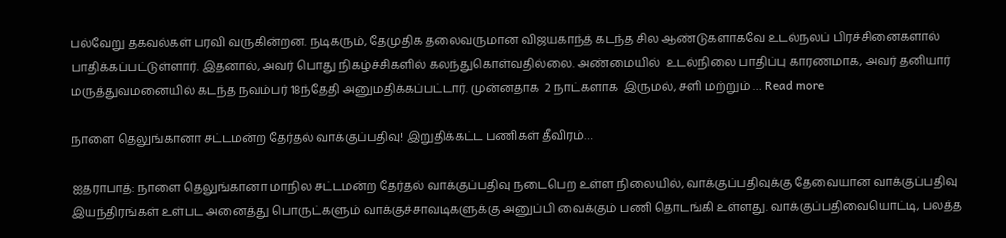பல்வேறு தகவல்கள் பரவி வருகின்றன. நடிகரும், தேமுதிக தலைவருமான விஜயகாந்த் கடந்த சில ஆண்டுகளாகவே உடல்நலப் பிரச்சினைகளால் பாதிக்கப்பட்டுள்ளார். இதனால், அவர் பொது நிகழ்ச்சிகளில் கலந்துகொள்வதில்லை. அண்மையில்  உடல்நிலை பாதிப்பு காரணமாக, அவர் தனியார் மருத்துவமனையில் கடந்த நவம்பர் 18ந்தேதி அனுமதிக்கப்பட்டார். முன்னதாக  2 நாட்களாக  இருமல், சளி மற்றும் … Read more

நாளை தெலுங்கானா சட்டமன்ற தேர்தல் வாக்குப்பதிவு! இறுதிக்கட்ட பணிகள் தீவிரம்…

ஐதராபாத்: நாளை தெலுங்கானா மாநில சட்டமன்ற தேர்தல் வாக்குப்பதிவு நடைபெற உள்ள நிலையில், வாக்குப்பதிவுக்கு தேவையான வாக்குப்பதிவு இயந்திரங்கள் உள்பட அனைத்து பொருட்களும் வாக்குச்சாவடிகளுக்கு அனுப்பி வைக்கும் பணி தொடங்கி உள்ளது. வாக்குப்பதிவையொட்டி, பலத்த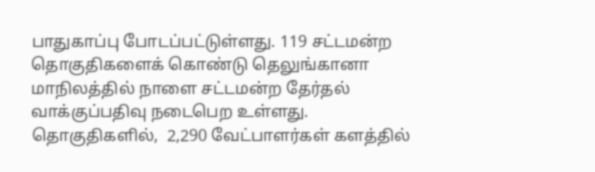பாதுகாப்பு போடப்பட்டுள்ளது. 119 சட்டமன்ற தொகுதிகளைக் கொண்டு தெலுங்கானா மாநிலத்தில் நாளை சட்டமன்ற தேர்தல் வாக்குப்பதிவு நடைபெற உள்ளது. தொகுதிகளில்,  2,290 வேட்பாளர்கள் களத்தில்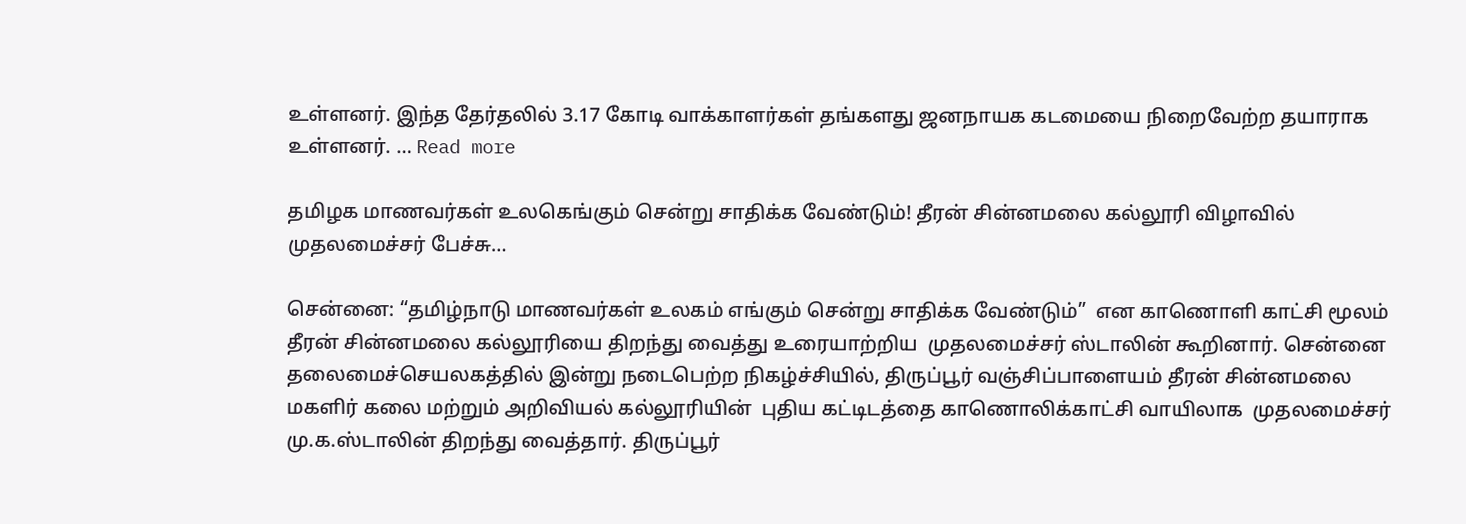உள்ளனர். இந்த தேர்தலில் 3.17 கோடி வாக்காளர்கள் தங்களது ஜனநாயக கடமையை நிறைவேற்ற தயாராக  உள்ளனர். … Read more

தமிழக மாணவர்கள் உலகெங்கும் சென்று சாதிக்க வேண்டும்! தீரன் சின்னமலை கல்லூரி விழாவில் முதலமைச்சர் பேச்சு…

சென்னை: “தமிழ்நாடு மாணவர்கள் உலகம் எங்கும் சென்று சாதிக்க வேண்டும்”  என காணொளி காட்சி மூலம்  தீரன் சின்னமலை கல்லூரியை திறந்து வைத்து உரையாற்றிய  முதலமைச்சர் ஸ்டாலின் கூறினார். சென்னை தலைமைச்செயலகத்தில் இன்று நடைபெற்ற நிகழ்ச்சியில், திருப்பூர் வஞ்சிப்பாளையம் தீரன் சின்னமலை மகளிர் கலை மற்றும் அறிவியல் கல்லூரியின்  புதிய கட்டிடத்தை காணொலிக்காட்சி வாயிலாக  முதலமைச்சர் மு.க.ஸ்டாலின் திறந்து வைத்தார். திருப்பூர்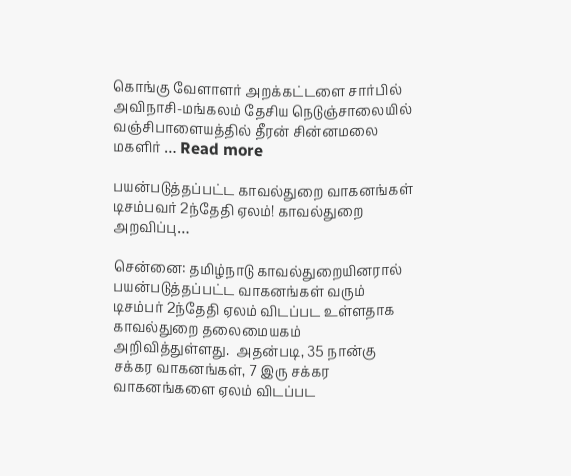கொங்கு வேளாளர் அறக்கட்டளை சார்பில் அவிநாசி-மங்கலம் தேசிய நெடுஞ்சாலையில் வஞ்சிபாளையத்தில் தீரன் சின்னமலை மகளிர் … Read more

பயன்படுத்தப்பட்ட காவல்துறை வாகனங்கள் டிசம்பவர் 2ந்தேதி ஏலம்! காவல்துறை அறவிப்பு…

சென்னை: தமிழ்நாடு காவல்துறையினரால் பயன்படுத்தப்பட்ட வாகனங்கள் வரும் டிசம்பர் 2ந்தேதி ஏலம் விடப்பட உள்ளதாக காவல்துறை தலைமையகம் அறிவித்துள்ளது.  அதன்படி, 35 நான்கு சக்கர வாகனங்கள், 7 இரு சக்கர வாகனங்களை ஏலம் விடப்பட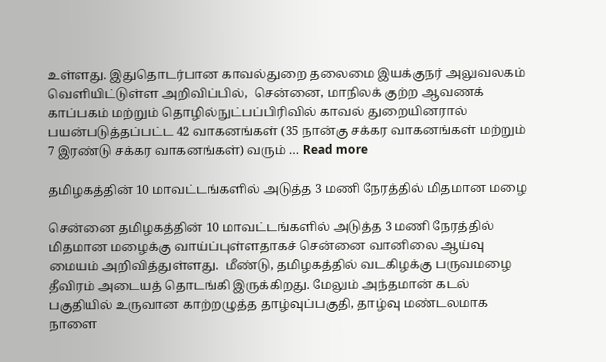உள்ளது. இதுதொடர்பான காவல்துறை தலைமை இயக்குநர் அலுவலகம் வெளியிட்டுள்ள அறிவிப்பில்,  சென்னை, மாநிலக் குற்ற ஆவணக் காப்பகம் மற்றும் தொழில்நுட்பப்பிரிவில் காவல் துறையினரால் பயன்படுத்தப்பட்ட 42 வாகனங்கள் (35 நான்கு சக்கர வாகனங்கள் மற்றும் 7 இரண்டு சக்கர வாகனங்கள்) வரும் … Read more

தமிழகத்தின் 10 மாவட்டங்களில் அடுத்த 3 மணி நேரத்தில் மிதமான மழை

சென்னை தமிழகத்தின் 10 மாவட்டங்களில் அடுத்த 3 மணி நேரத்தில் மிதமான மழைக்கு வாய்ப்புள்ளதாகச் சென்னை வானிலை ஆய்வு மையம் அறிவித்துள்ளது.  மீண்டு, தமிழகத்தில் வடகிழக்கு பருவமழை தீவிரம் அடையத் தொடங்கி இருக்கிறது. மேலும் அந்தமான் கடல் பகுதியில் உருவான காற்றழுத்த தாழ்வுப்பகுதி, தாழ்வு மண்டலமாக நாளை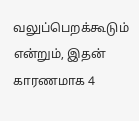வலுப்பெறக்கூடும் என்றும், இதன் காரணமாக 4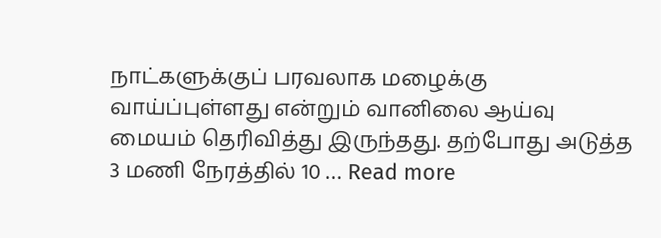நாட்களுக்குப் பரவலாக மழைக்கு வாய்ப்புள்ளது என்றும் வானிலை ஆய்வு மையம் தெரிவித்து இருந்தது. தற்போது அடுத்த 3 மணி நேரத்தில் 10 … Read more